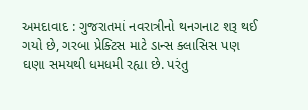અમદાવાદ : ગુજરાતમાં નવરાત્રીનો થનગનાટ શરૂ થઈ ગયો છે, ગરબા પ્રેક્ટિસ માટે ડાન્સ ક્લાસિસ પણ ઘણા સમયથી ધમધમી રહ્યા છે. પરંતુ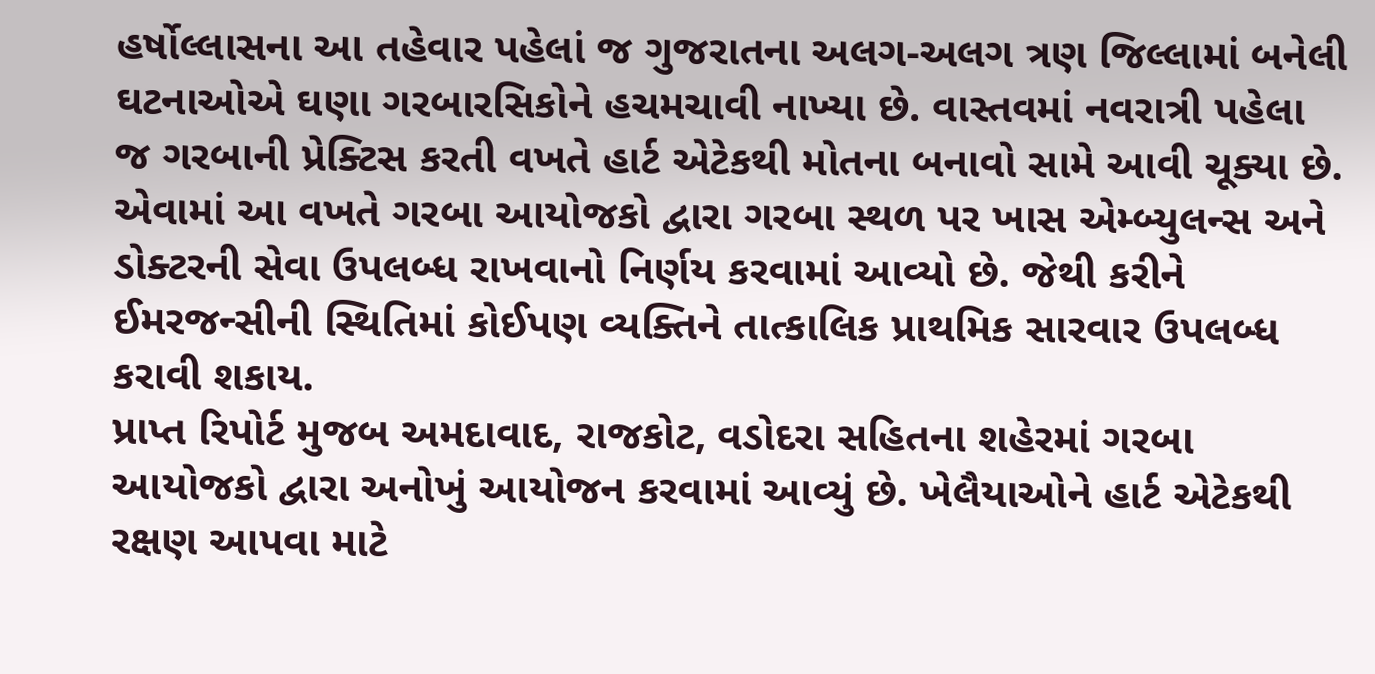હર્ષોલ્લાસના આ તહેવાર પહેલાં જ ગુજરાતના અલગ-અલગ ત્રણ જિલ્લામાં બનેલી ઘટનાઓએ ઘણા ગરબારસિકોને હચમચાવી નાખ્યા છે. વાસ્તવમાં નવરાત્રી પહેલા જ ગરબાની પ્રેક્ટિસ કરતી વખતે હાર્ટ એટેકથી મોતના બનાવો સામે આવી ચૂક્યા છે. એવામાં આ વખતે ગરબા આયોજકો દ્વારા ગરબા સ્થળ પર ખાસ એમ્બ્યુલન્સ અને ડોક્ટરની સેવા ઉપલબ્ધ રાખવાનો નિર્ણય કરવામાં આવ્યો છે. જેથી કરીને ઈમરજન્સીની સ્થિતિમાં કોઈપણ વ્યક્તિને તાત્કાલિક પ્રાથમિક સારવાર ઉપલબ્ધ કરાવી શકાય.
પ્રાપ્ત રિપોર્ટ મુજબ અમદાવાદ, રાજકોટ, વડોદરા સહિતના શહેરમાં ગરબા આયોજકો દ્વારા અનોખું આયોજન કરવામાં આવ્યું છે. ખેલૈયાઓને હાર્ટ એટેકથી રક્ષણ આપવા માટે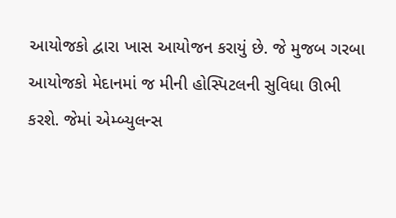આયોજકો દ્વારા ખાસ આયોજન કરાયું છે. જે મુજબ ગરબા આયોજકો મેદાનમાં જ મીની હોસ્પિટલની સુવિધા ઊભી કરશે. જેમાં એમ્બ્યુલન્સ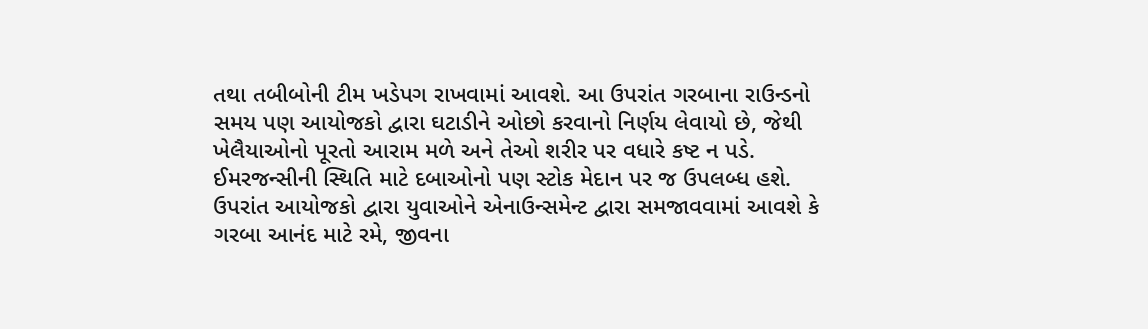તથા તબીબોની ટીમ ખડેપગ રાખવામાં આવશે. આ ઉપરાંત ગરબાના રાઉન્ડનો સમય પણ આયોજકો દ્વારા ઘટાડીને ઓછો કરવાનો નિર્ણય લેવાયો છે, જેથી ખેલૈયાઓનો પૂરતો આરામ મળે અને તેઓ શરીર પર વધારે કષ્ટ ન પડે. ઈમરજન્સીની સ્થિતિ માટે દબાઓનો પણ સ્ટોક મેદાન પર જ ઉપલબ્ધ હશે.
ઉપરાંત આયોજકો દ્વારા યુવાઓને એનાઉન્સમેન્ટ દ્વારા સમજાવવામાં આવશે કે ગરબા આનંદ માટે રમે, જીવના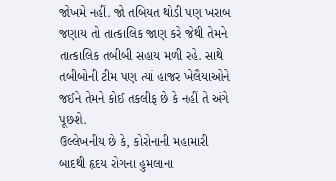જોખમે નહીં. જો તબિયત થોડી પણ ખરાબ જણાય તો તાત્કાલિક જાણ કરે જેથી તેમને તાત્કાલિક તબીબી સહાય મળી રહે. સાથે તબીબોની ટીમ પણ ત્યાં હાજર ખેલૈયાઓને જઈને તેમને કોઈ તકલીફ છે કે નહીં તે અંગે પૂછશે.
ઉલ્લેખનીય છે કે, કોરોનાની મહામારી બાદથી હૃદય રોગના હુમલાના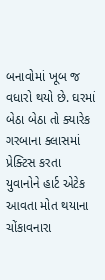બનાવોમાં ખૂબ જ વધારો થયો છે. ઘરમાં બેઠા બેઠા તો ક્યારેક ગરબાના ક્લાસમાં પ્રેક્ટિસ કરતા યુવાનોને હાર્ટ એટેક આવતા મોત થયાના ચોંકાવનારા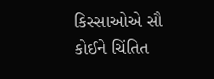કિસ્સાઓએ સૌ કોઈને ચિંતિત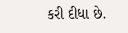કરી દીધા છે.